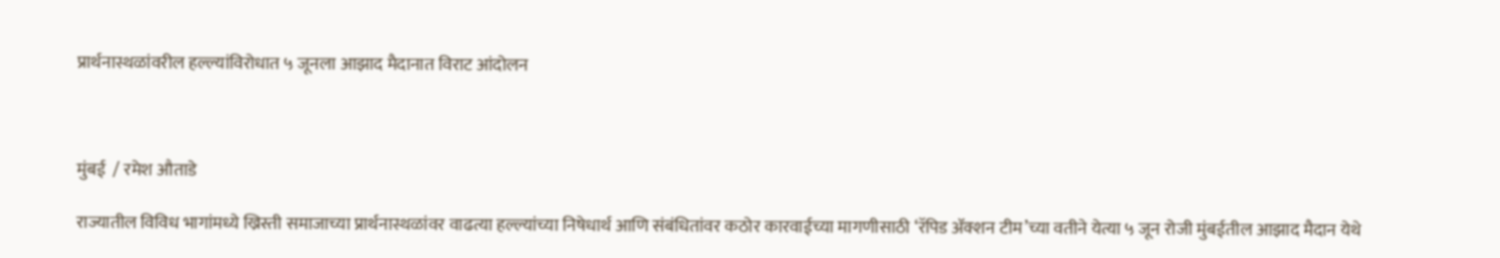प्रार्थनास्थळांवरील हल्ल्यांविरोधात ५ जूनला आझाद मैदानात विराट आंदोलन



मुंबई  / रमेश औताडे

राज्यातील विविध भागांमध्ये ख्रिस्ती समाजाच्या प्रार्थनास्थळांवर वाढत्या हल्ल्यांच्या निषेधार्थ आणि संबंधितांवर कठोर कारवाईच्या मागणीसाठी ‘रॅपिड ॲक्शन टीम’च्या वतीने येत्या ५ जून रोजी मुंबईतील आझाद मैदान येथे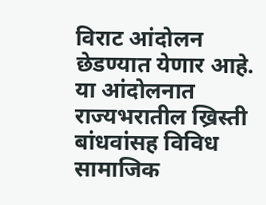विराट आंदोलन छेडण्यात येणार आहे. या आंदोलनात राज्यभरातील ख्रिस्ती बांधवांसह विविध सामाजिक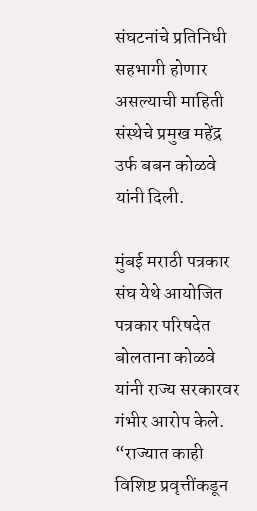संघटनांचे प्रतिनिधी सहभागी होणार असल्याची माहिती संस्थेचे प्रमुख महेंद्र उर्फ बबन कोळवे यांनी दिली.

मुंबई मराठी पत्रकार संघ येथे आयोजित पत्रकार परिषदेत बोलताना कोळवे यांनी राज्य सरकारवर गंभीर आरोप केले. “राज्यात काही विशिष्ट प्रवृत्तींकडून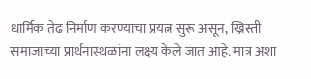धार्मिक तेढ निर्माण करण्याचा प्रयत्न सुरू असून, ख्रिस्ती समाजाच्या प्रार्थनास्थळांना लक्ष्य केले जात आहे. मात्र अशा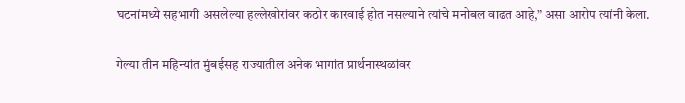घटनांमध्ये सहभागी असलेल्या हल्लेखोरांवर कठोर कारवाई होत नसल्याने त्यांचे मनोबल वाढत आहे,” असा आरोप त्यांनी केला.

गेल्या तीन महिन्यांत मुंबईसह राज्यातील अनेक भागांत प्रार्थनास्थळांवर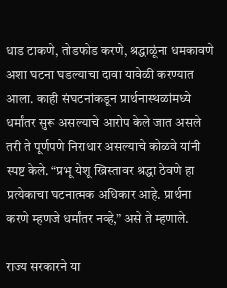धाड टाकणे, तोडफोड करणे, श्रद्धाळूंना धमकावणे अशा घटना घडल्याचा दावा यावेळी करण्यात आला. काही संघटनांकडून प्रार्थनास्थळांमध्ये धर्मांतर सुरू असल्याचे आरोप केले जात असले तरी ते पूर्णपणे निराधार असल्याचे कोळवे यांनी स्पष्ट केले. “प्रभू येशू ख्रिस्तावर श्रद्धा ठेवणे हा प्रत्येकाचा घटनात्मक अधिकार आहे. प्रार्थना करणे म्हणजे धर्मांतर नव्हे,” असे ते म्हणाले.

राज्य सरकारने या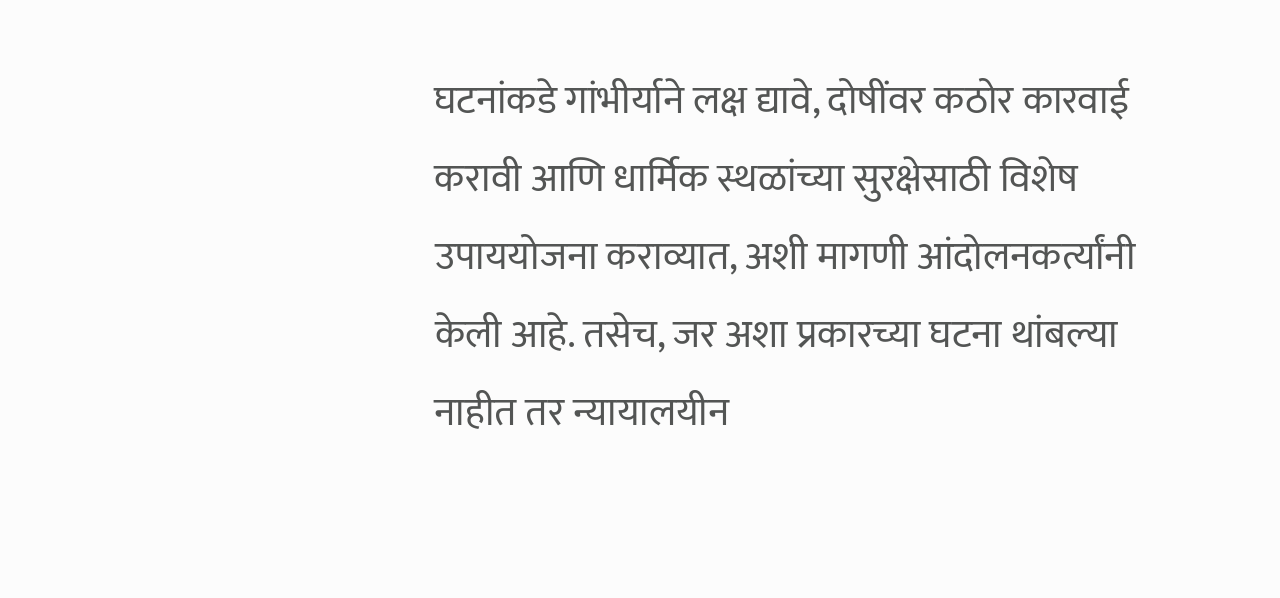घटनांकडे गांभीर्याने लक्ष द्यावे, दोषींवर कठोर कारवाई करावी आणि धार्मिक स्थळांच्या सुरक्षेसाठी विशेष उपाययोजना कराव्यात, अशी मागणी आंदोलनकर्त्यांनी केली आहे. तसेच, जर अशा प्रकारच्या घटना थांबल्या नाहीत तर न्यायालयीन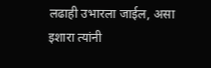लढाही उभारला जाईल, असा इशारा त्यांनी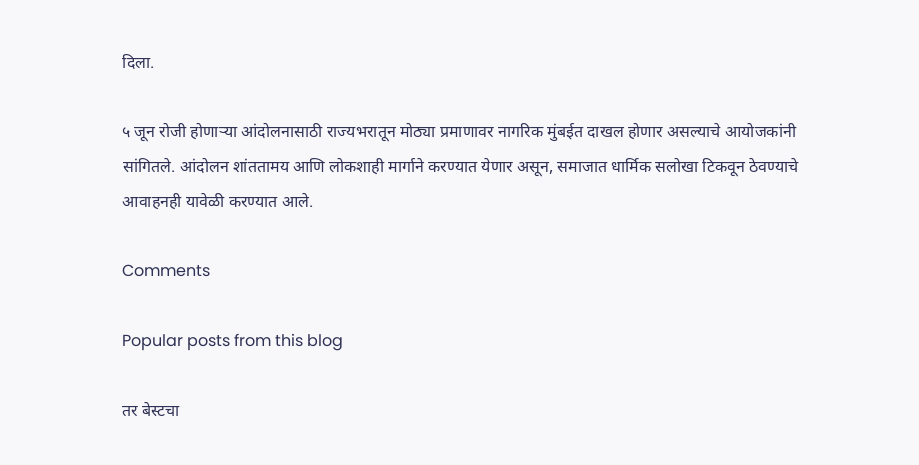दिला.

५ जून रोजी होणाऱ्या आंदोलनासाठी राज्यभरातून मोठ्या प्रमाणावर नागरिक मुंबईत दाखल होणार असल्याचे आयोजकांनी सांगितले. आंदोलन शांततामय आणि लोकशाही मार्गाने करण्यात येणार असून, समाजात धार्मिक सलोखा टिकवून ठेवण्याचे आवाहनही यावेळी करण्यात आले.

Comments

Popular posts from this blog

तर बेस्टचा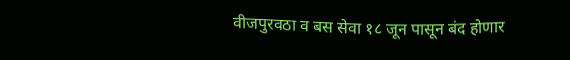वीजपुरवठा व बस सेवा १८ जून पासून बंद होणार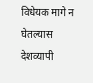विधेयक मागे न घेतल्यास देशव्यापी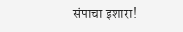संपाचा इशारा!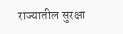राज्यातील सुरक्षा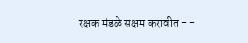रक्षक मंडळे सक्षम करावीत - -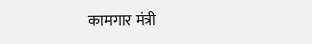कामगार मंत्री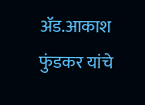ॲड.आकाश फुंडकर यांचे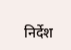निर्देश